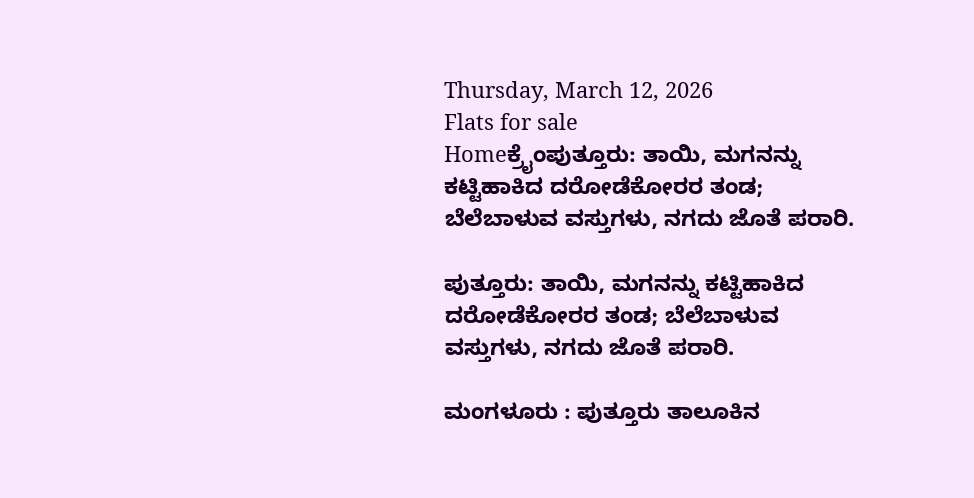Thursday, March 12, 2026
Flats for sale
Homeಕ್ರೈಂಪುತ್ತೂರು: ತಾಯಿ, ಮಗನನ್ನು ಕಟ್ಟಿಹಾಕಿದ ದರೋಡೆಕೋರರ ತಂಡ; ಬೆಲೆಬಾಳುವ ವಸ್ತುಗಳು, ನಗದು ಜೊತೆ ಪರಾರಿ.

ಪುತ್ತೂರು: ತಾಯಿ, ಮಗನನ್ನು ಕಟ್ಟಿಹಾಕಿದ ದರೋಡೆಕೋರರ ತಂಡ; ಬೆಲೆಬಾಳುವ ವಸ್ತುಗಳು, ನಗದು ಜೊತೆ ಪರಾರಿ.

ಮಂಗಳೂರು : ಪುತ್ತೂರು ತಾಲೂಕಿನ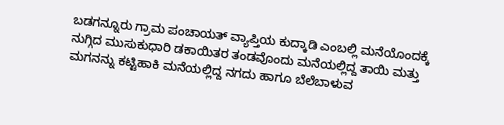ಬಡಗನ್ನೂರು ಗ್ರಾಮ ಪಂಚಾಯತ್ ವ್ಯಾಪ್ತಿಯ ಕುದ್ಕಾಡಿ ಎಂಬಲ್ಲಿ ಮನೆಯೊಂದಕ್ಕೆ ನುಗ್ಗಿದ ಮುಸುಕುಧಾರಿ ಡಕಾಯಿತರ ತಂಡವೊಂದು ಮನೆಯಲ್ಲಿದ್ದ ತಾಯಿ ಮತ್ತು ಮಗನನ್ನು ಕಟ್ಟಿಹಾಕಿ ಮನೆಯಲ್ಲಿದ್ದ ನಗದು ಹಾಗೂ ಬೆಲೆಬಾಳುವ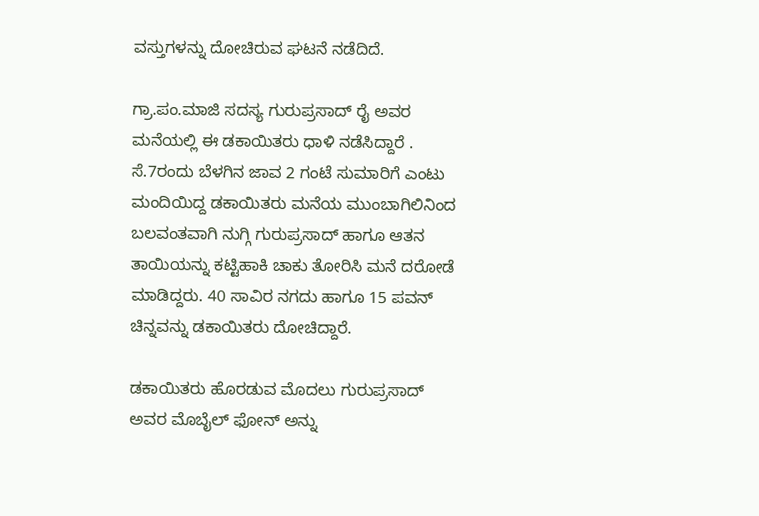ವಸ್ತುಗಳನ್ನು ದೋಚಿರುವ ಘಟನೆ ನಡೆದಿದೆ.

ಗ್ರಾ.ಪಂ.ಮಾಜಿ ಸದಸ್ಯ ಗುರುಪ್ರಸಾದ್ ರೈ ಅವರ ಮನೆಯಲ್ಲಿ ಈ ಡಕಾಯಿತರು ಧಾಳಿ ನಡೆಸಿದ್ದಾರೆ . ಸೆ.7ರಂದು ಬೆಳಗಿನ ಜಾವ 2 ಗಂಟೆ ಸುಮಾರಿಗೆ ಎಂಟು ಮಂದಿಯಿದ್ದ ಡಕಾಯಿತರು ಮನೆಯ ಮುಂಬಾಗಿಲಿನಿಂದ ಬಲವಂತವಾಗಿ ನುಗ್ಗಿ ಗುರುಪ್ರಸಾದ್ ಹಾಗೂ ಆತನ ತಾಯಿಯನ್ನು ಕಟ್ಟಿಹಾಕಿ ಚಾಕು ತೋರಿಸಿ ಮನೆ ದರೋಡೆ ಮಾಡಿದ್ದರು. 40 ಸಾವಿರ ನಗದು ಹಾಗೂ 15 ಪವನ್ ಚಿನ್ನವನ್ನು ಡಕಾಯಿತರು ದೋಚಿದ್ದಾರೆ.

ಡಕಾಯಿತರು ಹೊರಡುವ ಮೊದಲು ಗುರುಪ್ರಸಾದ್ ಅವರ ಮೊಬೈಲ್ ಫೋನ್ ಅನ್ನು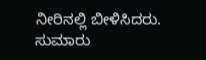ನೀರಿನಲ್ಲಿ ಬೀಳಿಸಿದರು. ಸುಮಾರು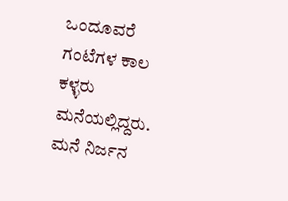ಒಂದೂವರೆ ಗಂಟೆಗಳ ಕಾಲ ಕಳ್ಳರು ಮನೆಯಲ್ಲಿದ್ದರು. ಮನೆ ನಿರ್ಜನ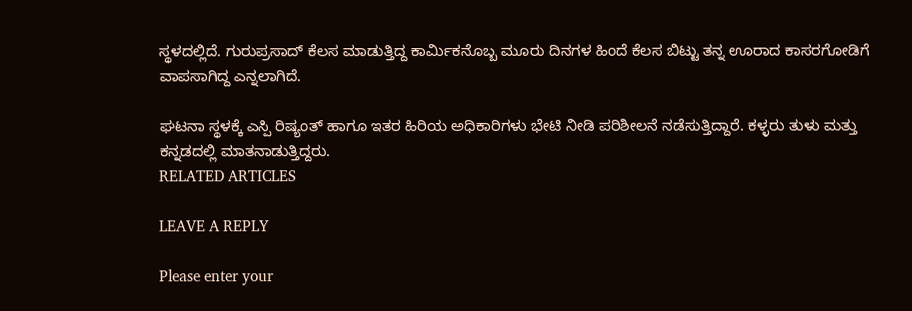ಸ್ಥಳದಲ್ಲಿದೆ. ಗುರುಪ್ರಸಾದ್ ಕೆಲಸ ಮಾಡುತ್ತಿದ್ದ ಕಾರ್ಮಿಕನೊಬ್ಬ ಮೂರು ದಿನಗಳ ಹಿಂದೆ ಕೆಲಸ ಬಿಟ್ಟು ತನ್ನ ಊರಾದ ಕಾಸರಗೋಡಿಗೆ ವಾಪಸಾಗಿದ್ದ ಎನ್ನಲಾಗಿದೆ.

ಘಟನಾ ಸ್ಥಳಕ್ಕೆ ಎಸ್ಪಿ ರಿಷ್ಯಂತ್ ಹಾಗೂ ಇತರ ಹಿರಿಯ ಅಧಿಕಾರಿಗಳು ಭೇಟಿ ನೀಡಿ ಪರಿಶೀಲನೆ ನಡೆಸುತ್ತಿದ್ದಾರೆ. ಕಳ್ಳರು ತುಳು ಮತ್ತು ಕನ್ನಡದಲ್ಲಿ ಮಾತನಾಡುತ್ತಿದ್ದರು.
RELATED ARTICLES

LEAVE A REPLY

Please enter your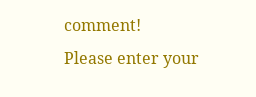comment!
Please enter your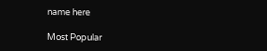name here

Most Popular